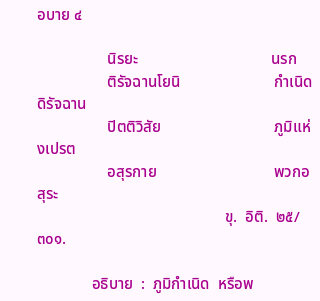อบาย ๔

                  นิรยะ                                  นรก
                  ติรัจฉานโยนิ                        กำเนิดดิรัจฉาน
                  ปิตติวิสัย                             ภูมิแห่งเปรต
                  อสุรกาย                              พวกอสุระ
                                                ขุ.  อิติ.  ๒๕/๓๐๑.

              อธิบาย  :  ภูมิกำเนิด  หรือพ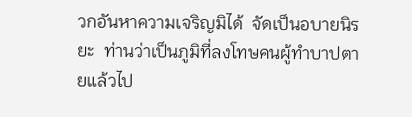วกอันหาความเจริญมิได้  จัดเป็นอบายนิรยะ  ท่านว่าเป็นภูมิที่ลงโทษคนผู้ทำบาปตายแล้วไป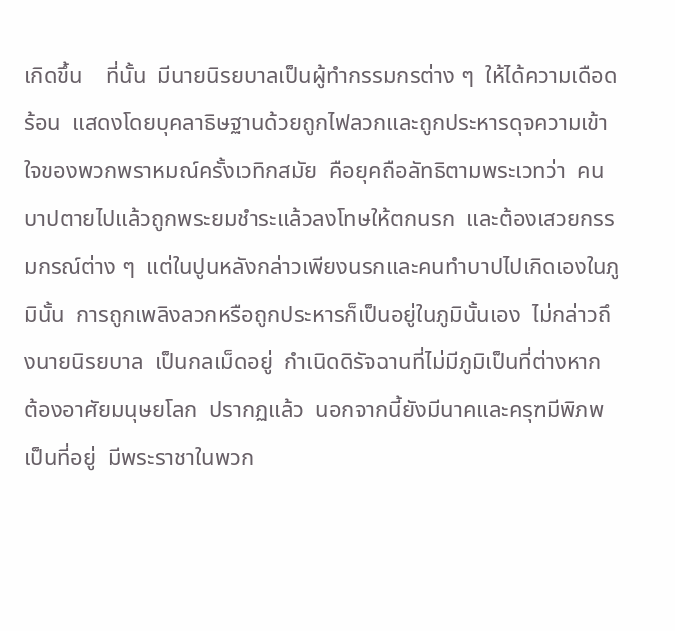เกิดขึ้น    ที่นั้น  มีนายนิรยบาลเป็นผู้ทำกรรมกรต่าง ๆ  ให้ได้ความเดือดร้อน  แสดงโดยบุคลาธิษฐานด้วยถูกไฟลวกและถูกประหารดุจความเข้าใจของพวกพราหมณ์ครั้งเวทิกสมัย  คือยุคถือลัทธิตามพระเวทว่า  คนบาปตายไปแล้วถูกพระยมชำระแล้วลงโทษให้ตกนรก  และต้องเสวยกรรมกรณ์ต่าง ๆ  แต่ในปูนหลังกล่าวเพียงนรกและคนทำบาปไปเกิดเองในภูมินั้น  การถูกเพลิงลวกหรือถูกประหารก็เป็นอยู่ในภูมินั้นเอง  ไม่กล่าวถึงนายนิรยบาล  เป็นกลเม็ดอยู่  กำเนิดดิรัจฉานที่ไม่มีภูมิเป็นที่ต่างหาก  ต้องอาศัยมนุษยโลก  ปรากฏแล้ว  นอกจากนี้ยังมีนาคและครุฑมีพิภพเป็นที่อยู่  มีพระราชาในพวก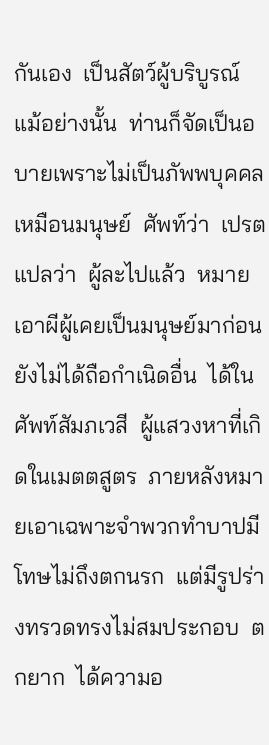กันเอง  เป็นสัตว์ผู้บริบูรณ์  แม้อย่างนั้น  ท่านก็จัดเป็นอบายเพราะไม่เป็นภัพพบุคคลเหมือนมนุษย์  ศัพท์ว่า  เปรต  แปลว่า  ผู้ละไปแล้ว  หมายเอาผีผู้เคยเป็นมนุษย์มาก่อนยังไม่ได้ถือกำเนิดอื่น  ได้ในศัพท์สัมภเวสี  ผู้แสวงหาที่เกิดในเมตตสูตร  ภายหลังหมายเอาเฉพาะจำพวกทำบาปมีโทษไม่ถึงตกนรก  แต่มีรูปร่างทรวดทรงไม่สมประกอบ  ตกยาก  ได้ความอ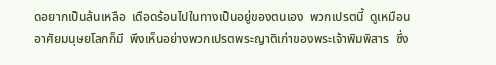ดอยากเป็นล้นเหลือ  เดือดร้อนไปในทางเป็นอยู่ของตนเอง  พวกเปรตนี้  ดูเหมือนอาศัยมนุษยโลกก็มี  พึงเห็นอย่างพวกเปรตพระญาติเก่าของพระเจ้าพิมพิสาร  ซึ่ง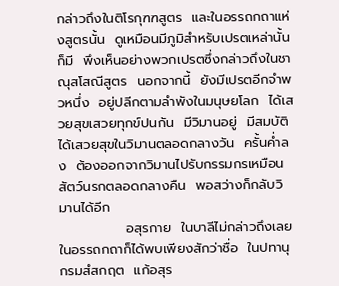กล่าวถึงในติโรกุฑฑสูตร  และในอรรถกถาแห่งสูตรนั้น  ดูเหมือนมีภูมิสำหรับเปรตเหล่านั้นก็มี  พึงเห็นอย่างพวกเปรตซึ่งกล่าวถึงในชาณุสโสณีสูตร  นอกจากนี้  ยังมีเปรตอีกจำพวหนึ่ง  อยู่ปลีกตามลำพังในมนุษยโลก  ได้เสวยสุขเสวยทุกข์ปนกัน  มีวิมานอยู่  มีสมบัติ ได้เสวยสุขในวิมานตลอดกลางวัน  ครั้นค่ำลง  ต้องออกจากวิมานไปรับกรรมกรเหมือนสัตว์นรกตลอดกลางคืน  พอสว่างก็กลับวิมานได้อีก
              อสุรกาย  ในบาลีไม่กล่าวถึงเลย  ในอรรถกถาก็ได้พบเพียงสักว่าชื่อ  ในปทานุกรมสํสกฤต  แก้อสุร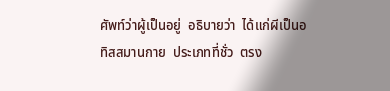ศัพท์ว่าผู้เป็นอยู่  อธิบายว่า  ได้แก่ผีเป็นอทิสสมานกาย  ประเภทที่ชั่ว  ตรง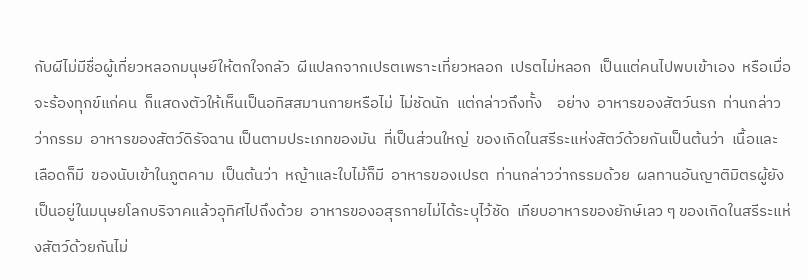กับผีไม่มีชื่อผู้เที่ยวหลอกมนุษย์ให้ตกใจกลัว  ผีแปลกจากเปรตเพราะเที่ยวหลอก  เปรตไม่หลอก  เป็นแต่คนไปพบเข้าเอง  หรือเมื่อจะร้องทุกข์แก่คน  ก็แสดงตัวให้เห็นเป็นอทิสสมานกายหรือไม่  ไม่ชัดนัก  แต่กล่าวถึงทั้ง    อย่าง  อาหารของสัตว์นรก  ท่านกล่าวว่ากรรม  อาหารของสัตว์ดิรัจฉาน เป็นตามประเภทของมัน  ที่เป็นส่วนใหญ่  ของเกิดในสรีระแห่งสัตว์ด้วยกันเป็นต้นว่า  เนื้อและเลือดก็มี  ของนับเข้าในภูตคาม  เป็นต้นว่า  หญ้าและใบไม้ก็มี  อาหารของเปรต  ท่านกล่าวว่ากรรมด้วย  ผลทานอันญาติมิตรผู้ยังเป็นอยู่ในมนุษยโลกบริจาคแล้วอุทิศไปถึงด้วย  อาหารของอสุรกายไม่ได้ระบุไว้ชัด  เทียบอาหารของยักษ์เลว ๆ ของเกิดในสรีระแห่งสัตว์ด้วยกันไม่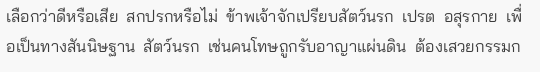เลือกว่าดีหรือเสีย  สกปรกหรือไม่  ข้าพเจ้าจักเปรียบสัตว์นรก  เปรต  อสุรกาย  เพื่อเป็นทางสันนิษฐาน  สัตว์นรก  เช่นคนโทษถูกรับอาญาแผ่นดิน  ต้องเสวยกรรมก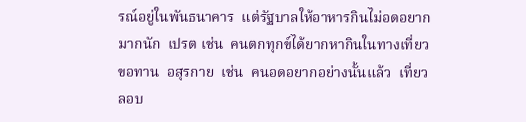รณ์อยู่ในพันธนาคาร  แต่รัฐบาลให้อาหารกินไม่อดอยากมากนัก  เปรต เช่น  คนตกทุกข์ได้ยากหากินในทางเที่ยวขอทาน  อสุรกาย  เช่น  คนอดอยากอย่างนั้นแล้ว  เที่ยวลอบ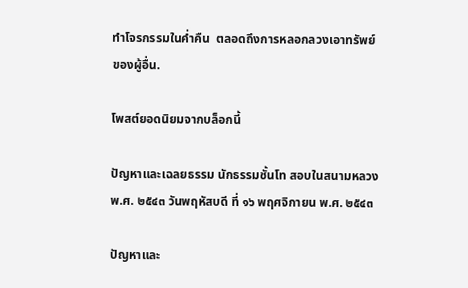ทำโจรกรรมในค่ำคืน  ตลอดถึงการหลอกลวงเอาทรัพย์ของผู้อื่น.

โพสต์ยอดนิยมจากบล็อกนี้

ปัญหาและเฉลยธรรม นักธรรมชั้นโท สอบในสนามหลวง พ.ศ. ๒๕๔๓ วันพฤหัสบดี ที่ ๑๖ พฤศจิกายน พ.ศ. ๒๕๔๓

ปัญหาและ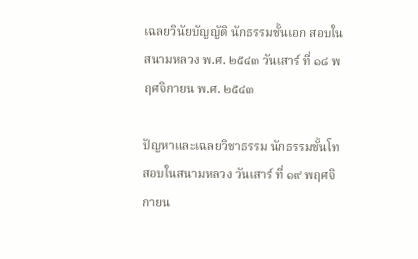เฉลยวินัยบัญญัติ นักธรรมชั้นเอก สอบในสนามหลวง พ.ศ. ๒๕๔๓ วันเสาร์ ที่ ๑๘ พฤศจิกายน พ.ศ. ๒๕๔๓

ปัญหาและเฉลยวิชาธรรม นักธรรมชั้นโท สอบในสนามหลวง วันเสาร์ ที่ ๑๙ พฤศจิกายน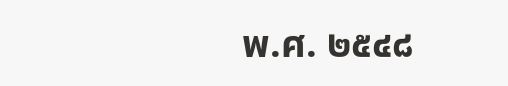พ.ศ. ๒๕๔๘